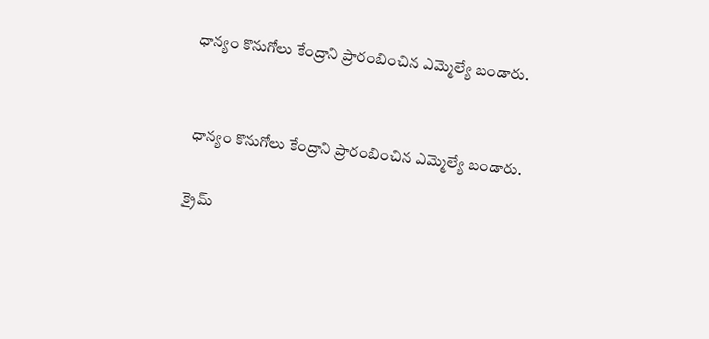ధాన్యం కొనుగోలు కేంద్రాని ప్రారంబించిన ఎమ్మెల్యే బండారు.


 ధాన్యం కొనుగోలు కేంద్రాని ప్రారంబించిన ఎమ్మెల్యే బండారు.

క్రైమ్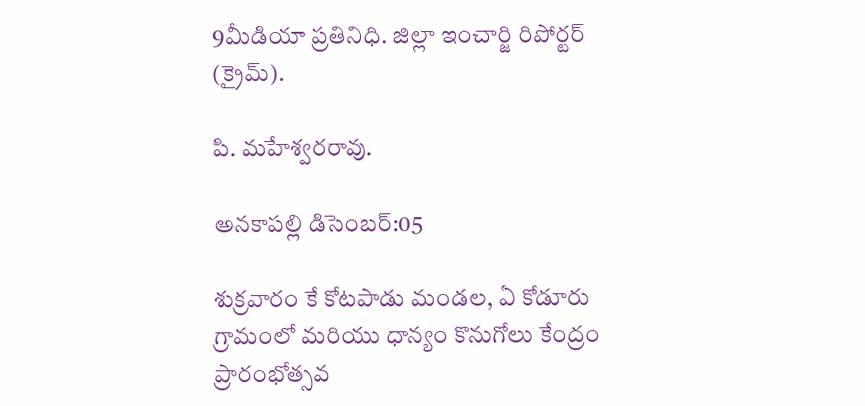9మీడియా ప్రతినిధి. జిల్లా ఇంచార్జి రిపోర్టర్ (క్రైమ్).

పి. మహేశ్వరరావు.

అనకాపల్లి డిసెంబర్:05

శుక్రవారం కే కోటపాడు మండల, ఏ కోడూరు గ్రామంలో మరియు ధాన్యం కొనుగోలు కేంద్రం ప్రారంభోత్సవ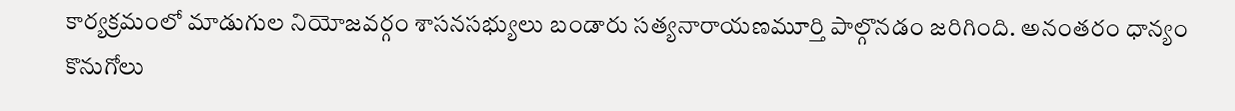కార్యక్రమంలో మాడుగుల నియోజవర్గం శాసనసభ్యులు బండారు సత్యనారాయణమూర్తి పాల్గొనడం జరిగింది. అనంతరం ధాన్యం కొనుగోలు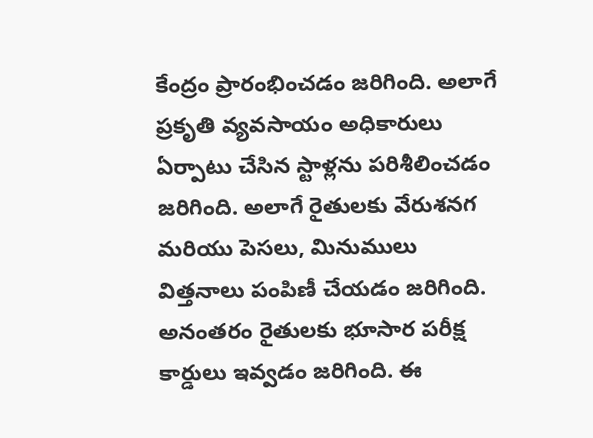కేంద్రం ప్రారంభించడం జరిగింది. అలాగే ప్రకృతి వ్యవసాయం అధికారులు ఏర్పాటు చేసిన స్టాళ్లను పరిశీలించడం జరిగింది. అలాగే రైతులకు వేరుశనగ మరియు పెసలు, మినుములు విత్తనాలు పంపిణీ చేయడం జరిగింది. అనంతరం రైతులకు భూసార పరీక్ష కార్డులు ఇవ్వడం జరిగింది. ఈ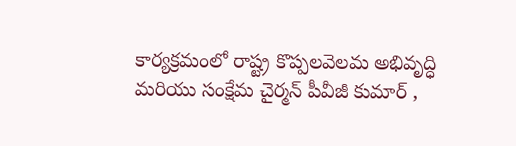కార్యక్రమంలో రాష్ట్ర కొప్పలవెలమ అభివృద్ధి మరియు సంక్షేమ చైర్మన్ పీవీజీ కుమార్ ,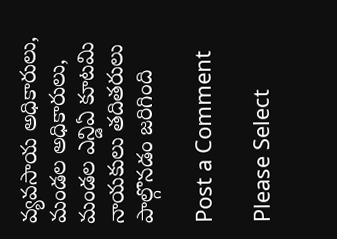వ్యవసాయ అధికారులు, మండల అధికారులు, మండల ఎన్డిఏ కూటమి నాయకులు తదితరులు పాల్గొనడం జరిగింది

Post a Comment

Please Select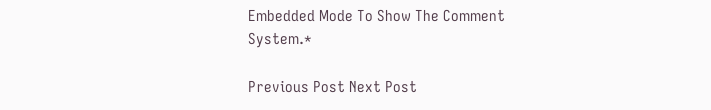Embedded Mode To Show The Comment System.*

Previous Post Next Post